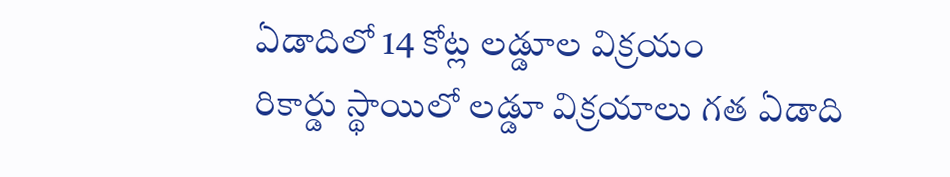ఏడాదిలో 14 కోట్ల లడ్డూల విక్రయం
రికార్డు స్థాయిలో లడ్డూ విక్రయాలు గత ఏడాది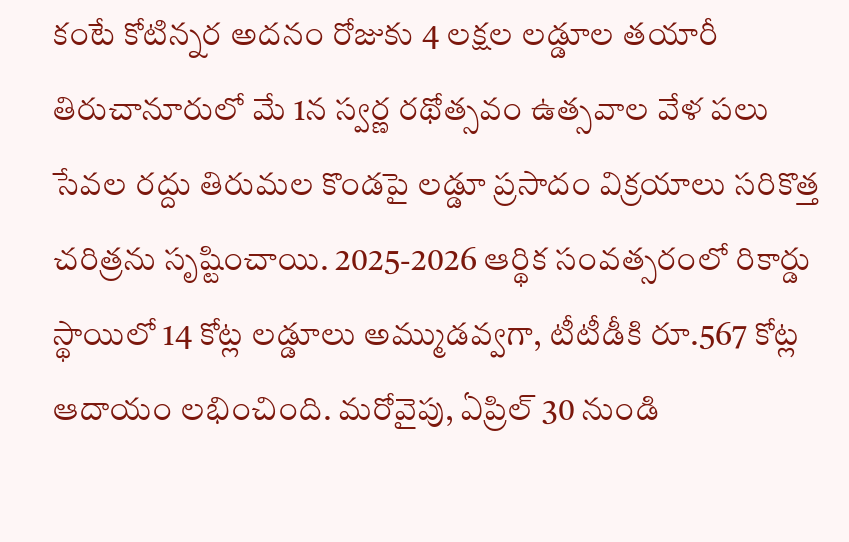కంటే కోటిన్నర అదనం రోజుకు 4 లక్షల లడ్డూల తయారీ తిరుచానూరులో మే 1న స్వర్ణ రథోత్సవం ఉత్సవాల వేళ పలు సేవల రద్దు తిరుమల కొండపై లడ్డూ ప్రసాదం విక్రయాలు సరికొత్త చరిత్రను సృష్టించాయి. 2025-2026 ఆర్థిక సంవత్సరంలో రికార్డు స్థాయిలో 14 కోట్ల లడ్డూలు అమ్ముడవ్వగా, టీటీడీకి రూ.567 కోట్ల ఆదాయం లభించింది. మరోవైపు, ఏప్రిల్ 30 నుండి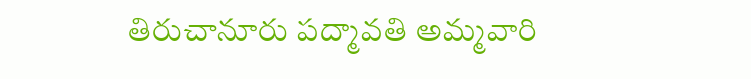తిరుచానూరు పద్మావతి అమ్మవారి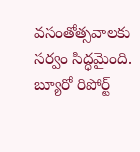వసంతోత్సవాలకు సర్వం సిద్ధమైంది. బ్యూరో రిపోర్ట్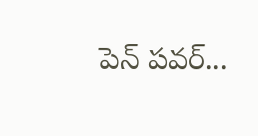పెన్ పవర్...